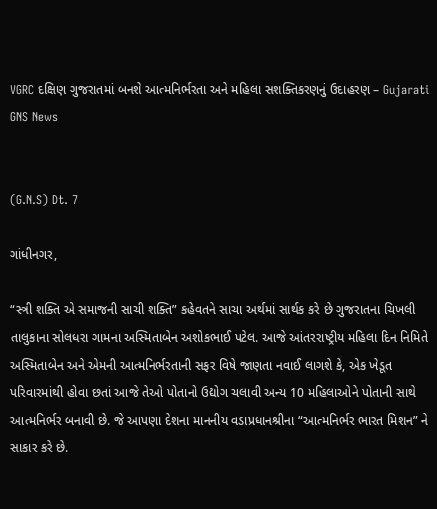VGRC દક્ષિણ ગુજરાતમાં બનશે આત્મનિર્ભરતા અને મહિલા સશક્તિકરણનું ઉદાહરણ – Gujarati GNS News


(G.N.S) Dt. 7

ગાંધીનગર,

“સ્ત્રી શક્તિ એ સમાજની સાચી શક્તિ” કહેવતને સાચા અર્થમાં સાર્થક કરે છે ગુજરાતના ચિખલી તાલુકાના સોલધરા ગામના અસ્મિતાબેન અશોકભાઈ પટેલ. આજે આંતરરાષ્ટ્રીય મહિલા દિન નિમિતે અસ્મિતાબેન અને એમની આત્મનિર્ભરતાની સફર વિષે જાણતા નવાઈ લાગશે કે, એક ખેડૂત પરિવારમાંથી હોવા છતાં આજે તેઓ પોતાનો ઉદ્યોગ ચલાવી અન્ય 10 મહિલાઓને પોતાની સાથે આત્મનિર્ભર બનાવી છે. જે આપણા દેશના માનનીય વડાપ્રધાનશ્રીના “આત્મનિર્ભર ભારત મિશન” ને સાકાર કરે છે.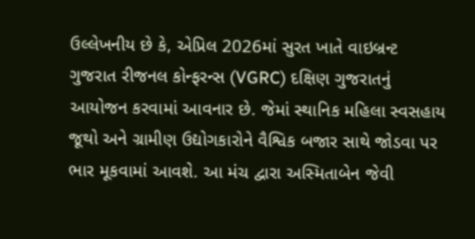ઉલ્લેખનીય છે કે, એપ્રિલ 2026માં સુરત ખાતે વાઇબ્રન્ટ ગુજરાત રીજનલ કોન્ફરન્સ (VGRC) દક્ષિણ ગુજરાતનું આયોજન કરવામાં આવનાર છે. જેમાં સ્થાનિક મહિલા સ્વસહાય જૂથો અને ગ્રામીણ ઉદ્યોગકારોને વૈશ્વિક બજાર સાથે જોડવા પર ભાર મૂકવામાં આવશે. આ મંચ દ્વારા અસ્મિતાબેન જેવી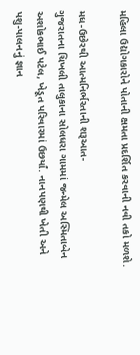મહિલા ઉદ્યોગકારોને પોતાની ક્ષમતા પ્રદર્શિત કરવાની નવી તકો મળશે.

મધ-ઉછેરથી આત્મનિર્ભરતાની શરૂઆત-
ગુજરાતના ચિખલી તાલુકાના સોલધરા ગામમાં જન્મેલ અસ્મિતાબેન અશોકભાઈ પટેલ, ખેડૂત પરિવારમાં ઉછર્યાં. નાનપણથી ખેતી અને પશુ-પાલનનું જ્ઞાન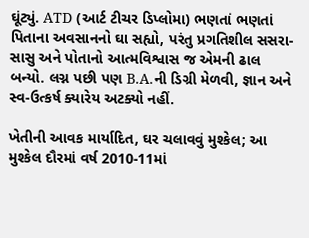ઘૂંટ્યું. ATD (આર્ટ ટીચર ડિપ્લોમા) ભણતાં ભણતાં પિતાના અવસાનનો ઘા સહ્યો, પરંતુ પ્રગતિશીલ સસરા-સાસુ અને પોતાનો આત્મવિશ્વાસ જ એમની ઢાલ બન્યો. લગ્ન પછી પણ B.A.ની ડિગ્રી મેળવી, જ્ઞાન અને સ્વ-ઉત્કર્ષ ક્યારેય અટક્યો નહીં.

ખેતીની આવક માર્યાદિત, ઘર ચલાવવું મુશ્કેલ; આ મુશ્કેલ દૌરમાં વર્ષ 2010-11માં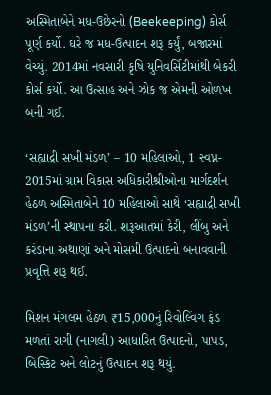અસ્મિતાબેને મધ-ઉછેરનો (Beekeeping) કોર્સ પૂર્ણ કર્યો. ઘરે જ મધ-ઉત્પાદન શરૂ કર્યું, બજારમાં વેચ્યું. 2014માં નવસારી કૃષિ યુનિવર્સિટીમાંથી બેકરી કોર્સ કર્યો. આ ઉત્સાહ અને ઝોક જ એમની ઓળખ બની ગઈ.

‘સહ્યાદ્રી સખી મંડળ’ – 10 મહિલાઓ, 1 સ્વપ્ન-
2015માં ગ્રામ વિકાસ અધિકારીશ્રીઓના માર્ગદર્શન હેઠળ અસ્મિતાબેને 10 મહિલાઓ સાથે ‘સહ્યાદ્રી સખી મંડળ’ની સ્થાપના કરી. શરૂઆતમાં કેરી, લીંબુ અને કરંડાના અથાણાં અને મોસમી ઉત્પાદનો બનાવવાની પ્રવૃત્તિ શરૂ થઈ.

મિશન મંગલમ હેઠળ ₹15,000નું રિવોલ્વિંગ ફંડ મળતાં રાગી (નાગલી) આધારિત ઉત્પાદનો, પાપડ, બિસ્કિટ અને લોટનું ઉત્પાદન શરૂ થયું.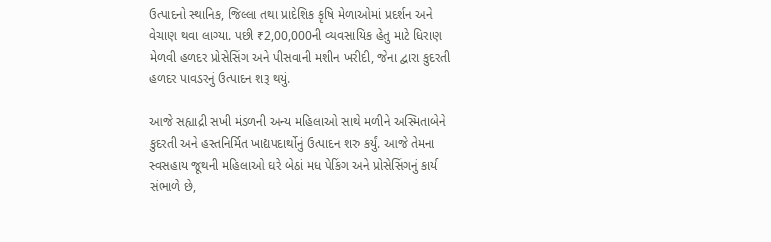ઉત્પાદનો સ્થાનિક, જિલ્લા તથા પ્રાદેશિક કૃષિ મેળાઓમાં પ્રદર્શન અને વેચાણ થવા લાગ્યા. પછી ₹2,00,000ની વ્યવસાયિક હેતુ માટે ધિરાણ મેળવી હળદર પ્રોસેસિંગ અને પીસવાની મશીન ખરીદી, જેના દ્વારા કુદરતી હળદર પાવડરનું ઉત્પાદન શરૂ થયું.

આજે સહ્યાદ્રી સખી મંડળની અન્ય મહિલાઓ સાથે મળીને અસ્મિતાબેને કુદરતી અને હસ્તનિર્મિત ખાદ્યપદાર્થોનું ઉત્પાદન શરુ કર્યું. આજે તેમના સ્વસહાય જૂથની મહિલાઓ ઘરે બેઠાં મધ પેકિંગ અને પ્રોસેસિંગનું કાર્ય સંભાળે છે,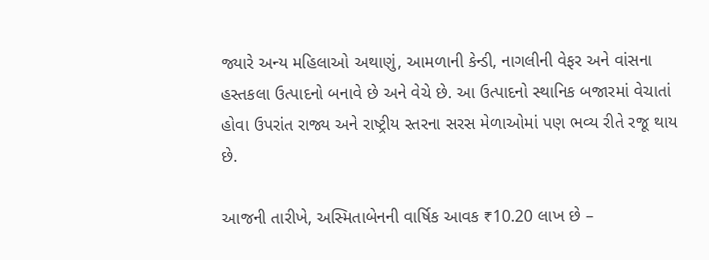જ્યારે અન્ય મહિલાઓ અથાણું, આમળાની કેન્ડી, નાગલીની વેફર અને વાંસના હસ્તકલા ઉત્પાદનો બનાવે છે અને વેચે છે. આ ઉત્પાદનો સ્થાનિક બજારમાં વેચાતાં હોવા ઉપરાંત રાજ્ય અને રાષ્ટ્રીય સ્તરના સરસ મેળાઓમાં પણ ભવ્ય રીતે રજૂ થાય છે.

આજની તારીખે, અસ્મિતાબેનની વાર્ષિક આવક ₹10.20 લાખ છે –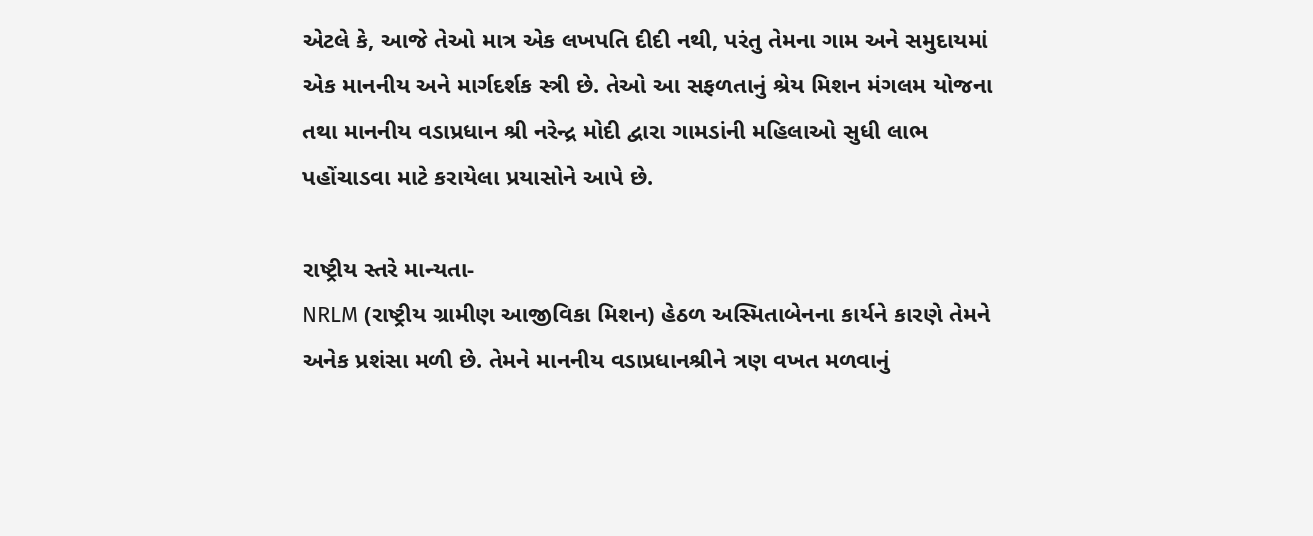એટલે કે, આજે તેઓ માત્ર એક લખપતિ દીદી નથી, પરંતુ તેમના ગામ અને સમુદાયમાં એક માનનીય અને માર્ગદર્શક સ્ત્રી છે. તેઓ આ સફળતાનું શ્રેય મિશન મંગલમ યોજના તથા માનનીય વડાપ્રધાન શ્રી નરેન્દ્ર મોદી દ્વારા ગામડાંની મહિલાઓ સુધી લાભ પહોંચાડવા માટે કરાયેલા પ્રયાસોને આપે છે.

રાષ્ટ્રીય સ્તરે માન્યતા-
NRLM (રાષ્ટ્રીય ગ્રામીણ આજીવિકા મિશન) હેઠળ અસ્મિતાબેનના કાર્યને કારણે તેમને અનેક પ્રશંસા મળી છે. તેમને માનનીય વડાપ્રધાનશ્રીને ત્રણ વખત મળવાનું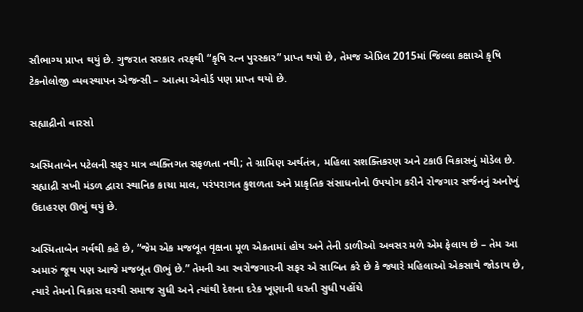સૌભાગ્ય પ્રાપ્ત થયું છે. ગુજરાત સરકાર તરફથી “કૃષિ રત્ન પુરસ્કાર” પ્રાપ્ત થયો છે, તેમજ એપ્રિલ 2015માં જિલ્લા કક્ષાએ કૃષિ ટેકનોલોજી વ્યવસ્થાપન એજન્સી – આત્મા એવોર્ડ પણ પ્રાપ્ત થયો છે.

સહ્યાદ્રીનો વારસો

અસ્મિતાબેન પટેલની સફર માત્ર વ્યક્તિગત સફળતા નથી; તે ગ્રામિણ અર્થતંત્ર, મહિલા સશક્તિકરણ અને ટકાઉ વિકાસનું મોડેલ છે. સહ્યાદ્રી સખી મંડળ દ્વારા સ્થાનિક કાચા માલ, પરંપરાગત કુશળતા અને પ્રાકૃતિક સંસાધનોનો ઉપયોગ કરીને રોજગાર સર્જનનું અનોખું ઉદાહરણ ઊભું થયું છે.

અસ્મિતાબેન ગર્વથી કહે છે, “જેમ એક મજબૂત વૃક્ષના મૂળ એકતામાં હોય અને તેની ડાળીઓ અવસર મળે એમ ફેલાય છે – તેમ આ અમારું જૂથ પણ આજે મજબૂત ઊભું છે.” તેમની આ સ્વરોજગારની સફર એ સાબિત કરે છે કે જ્યારે મહિલાઓ એકસાથે જોડાય છે, ત્યારે તેમનો વિકાસ ઘરથી સમાજ સુધી અને ત્યાંથી દેશના દરેક ખૂણાની ધરતી સુધી પહોંચે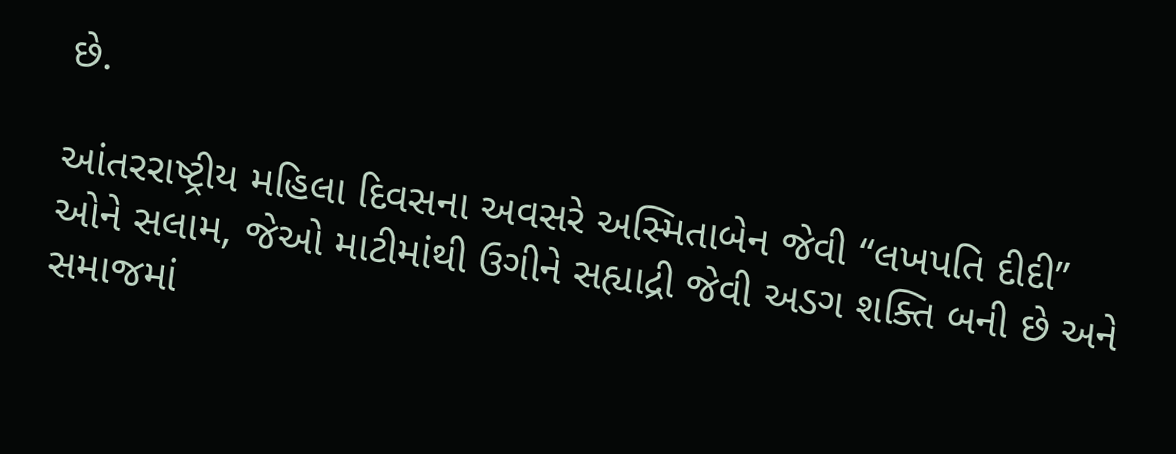છે.

આંતરરાષ્ટ્રીય મહિલા દિવસના અવસરે અસ્મિતાબેન જેવી “લખપતિ દીદી” ઓને સલામ, જેઓ માટીમાંથી ઉગીને સહ્યાદ્રી જેવી અડગ શક્તિ બની છે અને સમાજમાં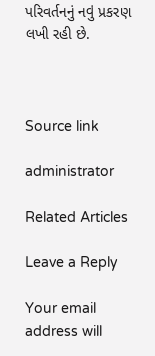પરિવર્તનનું નવું પ્રકરણ લખી રહી છે.



Source link

administrator

Related Articles

Leave a Reply

Your email address will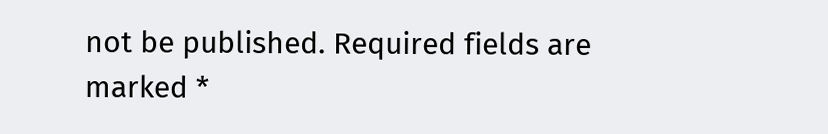not be published. Required fields are marked *